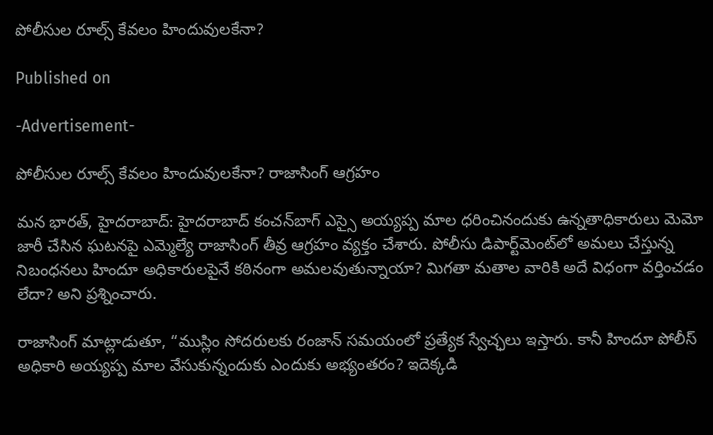పోలీసుల రూల్స్ కేవలం హిందువులకేనా?

Published on

-Advertisement-

పోలీసుల రూల్స్ కేవలం హిందువులకేనా? రాజాసింగ్ ఆగ్రహం

మన భారత్, హైదరాబాద్: హైదరాబాద్‌ కంచన్‌బాగ్‌ ఎస్సై అయ్యప్ప మాల ధరించినందుకు ఉన్నతాధికారులు మెమో జారీ చేసిన ఘటనపై ఎమ్మెల్యే రాజాసింగ్ తీవ్ర ఆగ్రహం వ్యక్తం చేశారు. పోలీసు డిపార్ట్‌మెంట్‌లో అమలు చేస్తున్న నిబంధనలు హిందూ అధికారులపైనే కఠినంగా అమలవుతున్నాయా? మిగతా మతాల వారికి అదే విధంగా వర్తించడం లేదా? అని ప్రశ్నించారు.

రాజాసింగ్ మాట్లాడుతూ, “ముస్లిం సోదరులకు రంజాన్ సమయంలో ప్రత్యేక స్వేచ్ఛలు ఇస్తారు. కానీ హిందూ పోలీస్ అధికారి అయ్యప్ప మాల వేసుకున్నందుకు ఎందుకు అభ్యంతరం? ఇదెక్కడి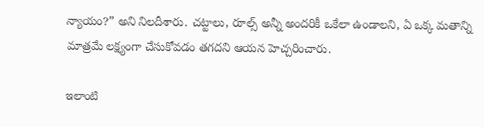న్యాయం?” అని నిలదీశారు. చట్టాలు, రూల్స్ అన్నీ అందరికీ ఒకేలా ఉండాలని, ఏ ఒక్క మతాన్ని మాత్రమే లక్ష్యంగా చేసుకోవడం తగదని ఆయన హెచ్చరించారు.

ఇలాంటి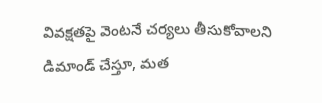వివక్షతపై వెంటనే చర్యలు తీసుకోవాలని డిమాండ్ చేస్తూ, మత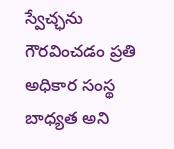స్వేచ్ఛను గౌరవించడం ప్రతి అధికార సంస్థ బాధ్యత అని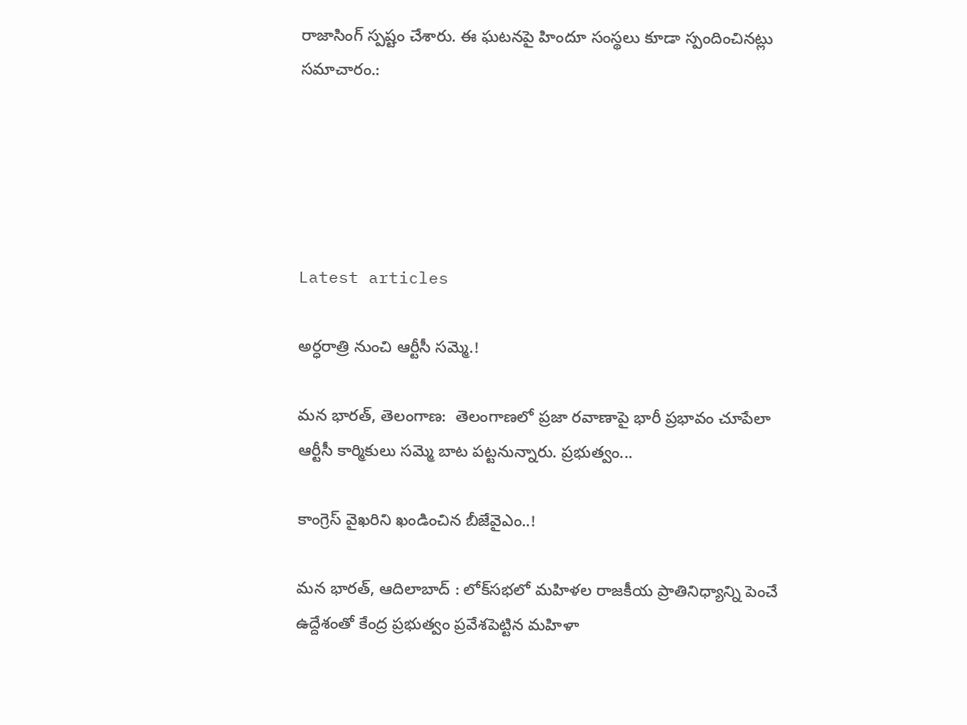రాజాసింగ్ స్పష్టం చేశారు. ఈ ఘటనపై హిందూ సంస్థలు కూడా స్పందించినట్లు సమాచారం.:





Latest articles

అర్ధరాత్రి నుంచి ఆర్టీసీ సమ్మె.!

మన భారత్, తెలంగాణ:  తెలంగాణలో ప్రజా రవాణాపై భారీ ప్రభావం చూపేలా ఆర్టీసీ కార్మికులు సమ్మె బాట పట్టనున్నారు. ప్రభుత్వం...

కాంగ్రెస్ వైఖరిని ఖండించిన బీజేవైఎం..!

మన భారత్, ఆదిలాబాద్ : లోక్‌సభలో మహిళల రాజకీయ ప్రాతినిధ్యాన్ని పెంచే ఉద్దేశంతో కేంద్ర ప్రభుత్వం ప్రవేశపెట్టిన మహిళా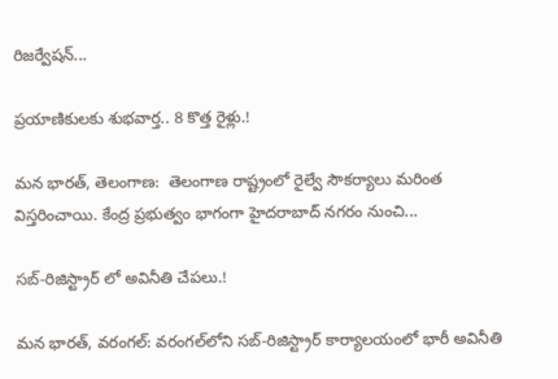రిజర్వేషన్...

ప్రయాణికులకు శుభవార్త.. 8 కొత్త రైళ్లు.!

మన భారత్, తెలంగాణ:  తెలంగాణ రాష్ట్రంలో రైల్వే సౌకర్యాలు మరింత విస్తరించాయి. కేంద్ర ప్రభుత్వం భాగంగా హైదరాబాద్ నగరం నుంచి...

సబ్-రిజిస్ట్రార్ లో అవినీతి చేపలు.!

మన భారత్, వరంగల్: వరంగల్‌లోని సబ్-రిజిస్ట్రార్ కార్యాలయంలో భారీ అవినీతి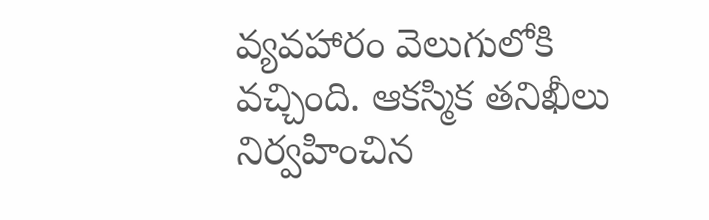వ్యవహారం వెలుగులోకి వచ్చింది. ఆకస్మిక తనిఖీలు నిర్వహించిన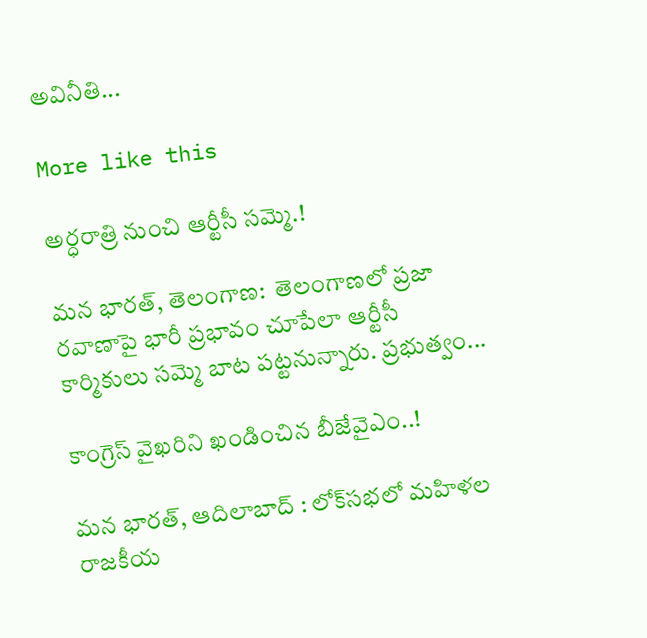అవినీతి...

More like this

అర్ధరాత్రి నుంచి ఆర్టీసీ సమ్మె.!

మన భారత్, తెలంగాణ:  తెలంగాణలో ప్రజా రవాణాపై భారీ ప్రభావం చూపేలా ఆర్టీసీ కార్మికులు సమ్మె బాట పట్టనున్నారు. ప్రభుత్వం...

కాంగ్రెస్ వైఖరిని ఖండించిన బీజేవైఎం..!

మన భారత్, ఆదిలాబాద్ : లోక్‌సభలో మహిళల రాజకీయ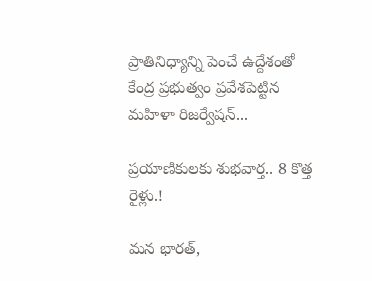ప్రాతినిధ్యాన్ని పెంచే ఉద్దేశంతో కేంద్ర ప్రభుత్వం ప్రవేశపెట్టిన మహిళా రిజర్వేషన్...

ప్రయాణికులకు శుభవార్త.. 8 కొత్త రైళ్లు.!

మన భారత్,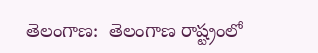తెలంగాణ:  తెలంగాణ రాష్ట్రంలో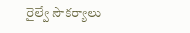రైల్వే సౌకర్యాలు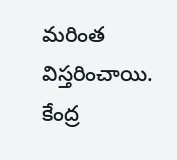మరింత విస్తరించాయి. కేంద్ర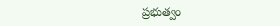ప్రభుత్వం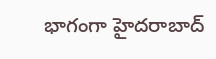భాగంగా హైదరాబాద్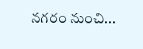నగరం నుంచి...